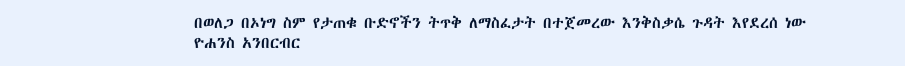በወለጋ በኦነግ ስም የታጠቁ ቡድኖችን ትጥቅ ለማስፈታት በተጀመረው እንቅስቃሴ ጉዳት እየደረሰ ነው
ዮሐንስ አንበርብር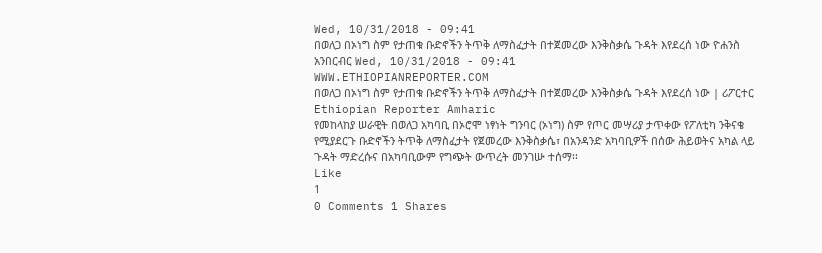Wed, 10/31/2018 - 09:41
በወለጋ በኦነግ ስም የታጠቁ ቡድኖችን ትጥቅ ለማስፈታት በተጀመረው እንቅስቃሴ ጉዳት እየደረሰ ነው ዮሐንስ አንበርብር Wed, 10/31/2018 - 09:41
WWW.ETHIOPIANREPORTER.COM
በወለጋ በኦነግ ስም የታጠቁ ቡድኖችን ትጥቅ ለማስፈታት በተጀመረው እንቅስቃሴ ጉዳት እየደረሰ ነው | ሪፖርተር Ethiopian Reporter Amharic
የመከላከያ ሠራዊት በወለጋ አካባቢ በኦሮሞ ነፃነት ግንባር (ኦነግ) ስም የጦር መሣሪያ ታጥቀው የፖለቲካ ንቅናቄ የሚያደርጉ ቡድኖችን ትጥቅ ለማስፈታት የጀመረው እንቅስቃሴ፣ በአንዳንድ አካባቢዎች በሰው ሕይወትና አካል ላይ ጉዳት ማድረሱና በአካባቢውም የግጭት ውጥረት መንገሡ ተሰማ፡፡
Like
1
0 Comments 1 Shares